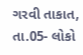ગરવી તાકાત, તા.05- લોકો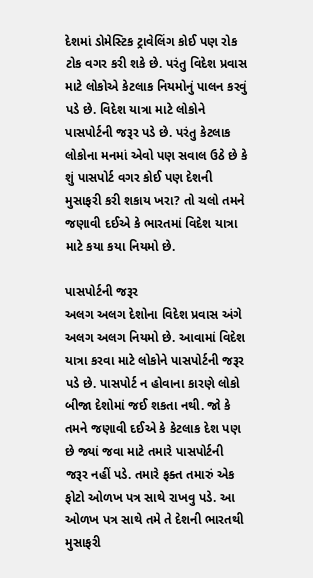દેશમાં ડોમેસ્ટિક ટ્રાવેલિંગ કોઈ પણ રોક ટોક વગર કરી શકે છે. પરંતુ વિદેશ પ્રવાસ માટે લોકોએ કેટલાક નિયમોનું પાલન કરવું પડે છે. વિદેશ યાત્રા માટે લોકોને પાસપોર્ટની જરૂર પડે છે. પરંતુ કેટલાક લોકોના મનમાં એવો પણ સવાલ ઉઠે છે કે શું પાસપોર્ટ વગર કોઈ પણ દેશની મુસાફરી કરી શકાય ખરા? તો ચલો તમને જણાવી દઈએ કે ભારતમાં વિદેશ યાત્રા માટે કયા કયા નિયમો છે.

પાસપોર્ટની જરૂર
અલગ અલગ દેશોના વિદેશ પ્રવાસ અંગે અલગ અલગ નિયમો છે. આવામાં વિદેશ યાત્રા કરવા માટે લોકોને પાસપોર્ટની જરૂર પડે છે. પાસપોર્ટ ન હોવાના કારણે લોકો બીજા દેશોમાં જઈ શકતા નથી. જો કે તમને જણાવી દઈએ કે કેટલાક દેશ પણ છે જ્યાં જવા માટે તમારે પાસપોર્ટની જરૂર નહીં પડે. તમારે ફક્ત તમારું એક ફોટો ઓળખ પત્ર સાથે રાખવુ પડે. આ ઓળખ પત્ર સાથે તમે તે દેશની ભારતથી મુસાફરી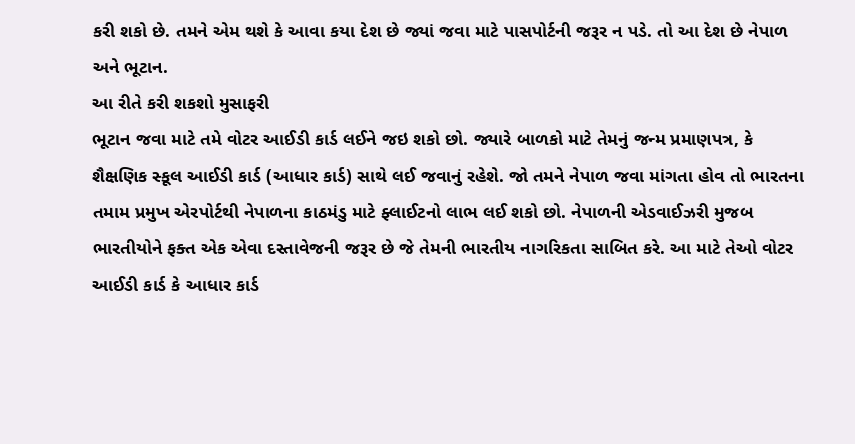કરી શકો છે. તમને એમ થશે કે આવા કયા દેશ છે જ્યાં જવા માટે પાસપોર્ટની જરૂર ન પડે. તો આ દેશ છે નેપાળ અને ભૂટાન.
આ રીતે કરી શકશો મુસાફરી
ભૂટાન જવા માટે તમે વોટર આઈડી કાર્ડ લઈને જઇ શકો છો. જ્યારે બાળકો માટે તેમનું જન્મ પ્રમાણપત્ર, કે શૈક્ષણિક સ્કૂલ આઈડી કાર્ડ (આધાર કાર્ડ) સાથે લઈ જવાનું રહેશે. જો તમને નેપાળ જવા માંગતા હોવ તો ભારતના તમામ પ્રમુખ એરપોર્ટથી નેપાળના કાઠમંડુ માટે ફ્લાઈટનો લાભ લઈ શકો છો. નેપાળની એડવાઈઝરી મુજબ ભારતીયોને ફક્ત એક એવા દસ્તાવેજની જરૂર છે જે તેમની ભારતીય નાગરિકતા સાબિત કરે. આ માટે તેઓ વોટર આઈડી કાર્ડ કે આધાર કાર્ડ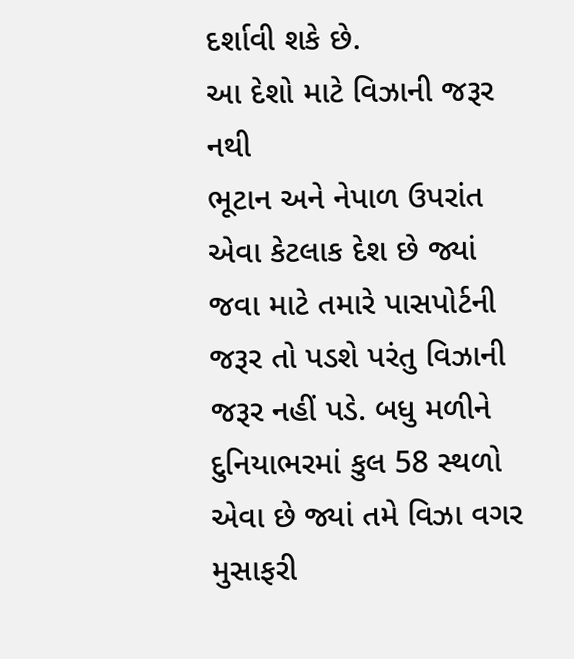દર્શાવી શકે છે.
આ દેશો માટે વિઝાની જરૂર નથી
ભૂટાન અને નેપાળ ઉપરાંત એવા કેટલાક દેશ છે જ્યાં જવા માટે તમારે પાસપોર્ટની જરૂર તો પડશે પરંતુ વિઝાની જરૂર નહીં પડે. બધુ મળીને દુનિયાભરમાં કુલ 58 સ્થળો એવા છે જ્યાં તમે વિઝા વગર મુસાફરી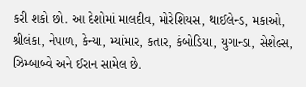કરી શકો છો. આ દેશોમાં માલદીવ, મોરેશિયસ, થાઈલેન્ડ, મકાઓ, શ્રીલંકા, નેપાળ, કેન્યા, મ્યાંમાર, કતાર, કંબોડિયા, યુગાન્ડા, સેશેલ્સ, ઝિમ્બાબ્વે અને ઈરાન સામેલ છે.